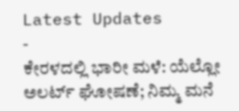Latest Updates
-
ಕೇರಳದಲ್ಲಿ ಭಾರೀ ಮಳೆ: ಯೆಲ್ಲೋ ಅಲರ್ಟ್ ಘೋಷಣೆ; ನಿಮ್ಮ ಮನೆ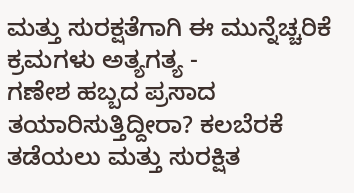ಮತ್ತು ಸುರಕ್ಷತೆಗಾಗಿ ಈ ಮುನ್ನೆಚ್ಚರಿಕೆ ಕ್ರಮಗಳು ಅತ್ಯಗತ್ಯ -
ಗಣೇಶ ಹಬ್ಬದ ಪ್ರಸಾದ ತಯಾರಿಸುತ್ತಿದ್ದೀರಾ? ಕಲಬೆರಕೆ ತಡೆಯಲು ಮತ್ತು ಸುರಕ್ಷಿತ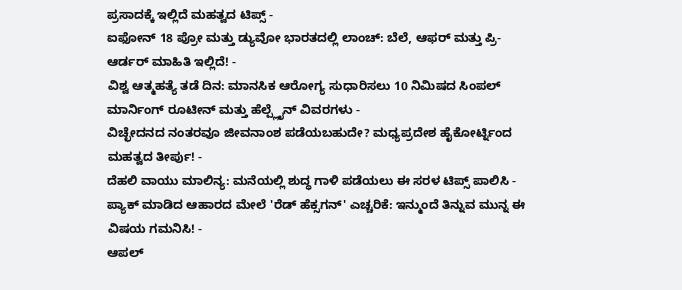ಪ್ರಸಾದಕ್ಕೆ ಇಲ್ಲಿದೆ ಮಹತ್ವದ ಟಿಪ್ಸ್ -
ಐಫೋನ್ 18 ಪ್ರೋ ಮತ್ತು ಡ್ಯುವೋ ಭಾರತದಲ್ಲಿ ಲಾಂಚ್: ಬೆಲೆ, ಆಫರ್ ಮತ್ತು ಪ್ರಿ-ಆರ್ಡರ್ ಮಾಹಿತಿ ಇಲ್ಲಿದೆ! -
ವಿಶ್ವ ಆತ್ಮಹತ್ಯೆ ತಡೆ ದಿನ: ಮಾನಸಿಕ ಆರೋಗ್ಯ ಸುಧಾರಿಸಲು 10 ನಿಮಿಷದ ಸಿಂಪಲ್ ಮಾರ್ನಿಂಗ್ ರೂಟೀನ್ ಮತ್ತು ಹೆಲ್ಪ್ಲೈನ್ ವಿವರಗಳು -
ವಿಚ್ಛೇದನದ ನಂತರವೂ ಜೀವನಾಂಶ ಪಡೆಯಬಹುದೇ? ಮಧ್ಯಪ್ರದೇಶ ಹೈಕೋರ್ಟ್ನಿಂದ ಮಹತ್ವದ ತೀರ್ಪು! -
ದೆಹಲಿ ವಾಯು ಮಾಲಿನ್ಯ: ಮನೆಯಲ್ಲಿ ಶುದ್ಧ ಗಾಳಿ ಪಡೆಯಲು ಈ ಸರಳ ಟಿಪ್ಸ್ ಪಾಲಿಸಿ -
ಪ್ಯಾಕ್ ಮಾಡಿದ ಆಹಾರದ ಮೇಲೆ 'ರೆಡ್ ಹೆಕ್ಸಗನ್' ಎಚ್ಚರಿಕೆ: ಇನ್ಮುಂದೆ ತಿನ್ನುವ ಮುನ್ನ ಈ ವಿಷಯ ಗಮನಿಸಿ! -
ಆಪಲ್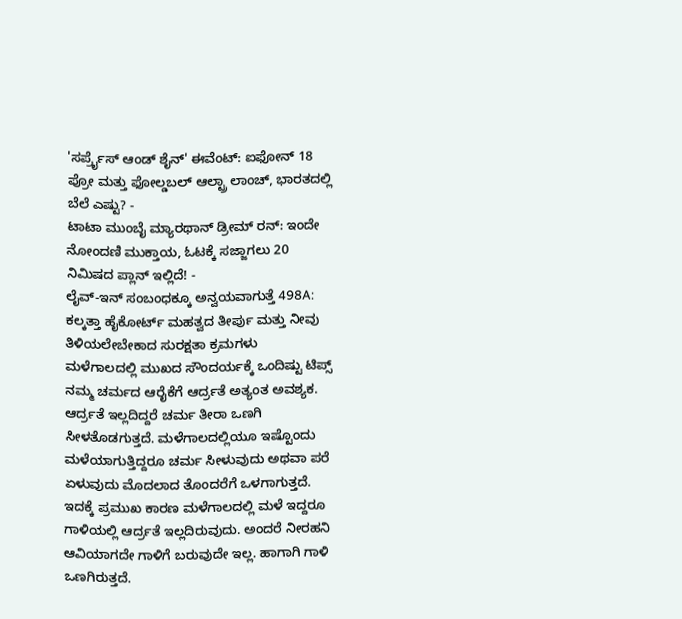'ಸರ್ಪ್ರೈಸ್ ಆಂಡ್ ಶೈನ್' ಈವೆಂಟ್: ಐಫೋನ್ 18 ಪ್ರೋ ಮತ್ತು ಫೋಲ್ಡಬಲ್ ಆಲ್ಟ್ರಾ ಲಾಂಚ್, ಭಾರತದಲ್ಲಿ ಬೆಲೆ ಎಷ್ಟು? -
ಟಾಟಾ ಮುಂಬೈ ಮ್ಯಾರಥಾನ್ ಡ್ರೀಮ್ ರನ್: ಇಂದೇ ನೋಂದಣಿ ಮುಕ್ತಾಯ, ಓಟಕ್ಕೆ ಸಜ್ಜಾಗಲು 20 ನಿಮಿಷದ ಪ್ಲಾನ್ ಇಲ್ಲಿದೆ! -
ಲೈವ್-ಇನ್ ಸಂಬಂಧಕ್ಕೂ ಅನ್ವಯವಾಗುತ್ತೆ 498A: ಕಲ್ಕತ್ತಾ ಹೈಕೋರ್ಟ್ ಮಹತ್ವದ ತೀರ್ಪು ಮತ್ತು ನೀವು ತಿಳಿಯಲೇಬೇಕಾದ ಸುರಕ್ಷತಾ ಕ್ರಮಗಳು
ಮಳೆಗಾಲದಲ್ಲಿ ಮುಖದ ಸೌಂದರ್ಯಕ್ಕೆ ಒಂದಿಷ್ಟು ಟಿಪ್ಸ್
ನಮ್ಮ ಚರ್ಮದ ಆರೈಕೆಗೆ ಆರ್ದ್ರತೆ ಅತ್ಯಂತ ಅವಶ್ಯಕ. ಆರ್ದ್ರತೆ ಇಲ್ಲದಿದ್ದರೆ ಚರ್ಮ ತೀರಾ ಒಣಗಿ ಸೀಳತೊಡಗುತ್ತದೆ. ಮಳೆಗಾಲದಲ್ಲಿಯೂ ಇಷ್ಟೊಂದು ಮಳೆಯಾಗುತ್ತಿದ್ದರೂ ಚರ್ಮ ಸೀಳುವುದು ಅಥವಾ ಪರೆ ಏಳುವುದು ಮೊದಲಾದ ತೊಂದರೆಗೆ ಒಳಗಾಗುತ್ತದೆ. ಇದಕ್ಕೆ ಪ್ರಮುಖ ಕಾರಣ ಮಳೆಗಾಲದಲ್ಲಿ ಮಳೆ ಇದ್ದರೂ ಗಾಳಿಯಲ್ಲಿ ಆರ್ದ್ರತೆ ಇಲ್ಲದಿರುವುದು. ಅಂದರೆ ನೀರಹನಿ ಆವಿಯಾಗದೇ ಗಾಳಿಗೆ ಬರುವುದೇ ಇಲ್ಲ. ಹಾಗಾಗಿ ಗಾಳಿ ಒಣಗಿರುತ್ತದೆ.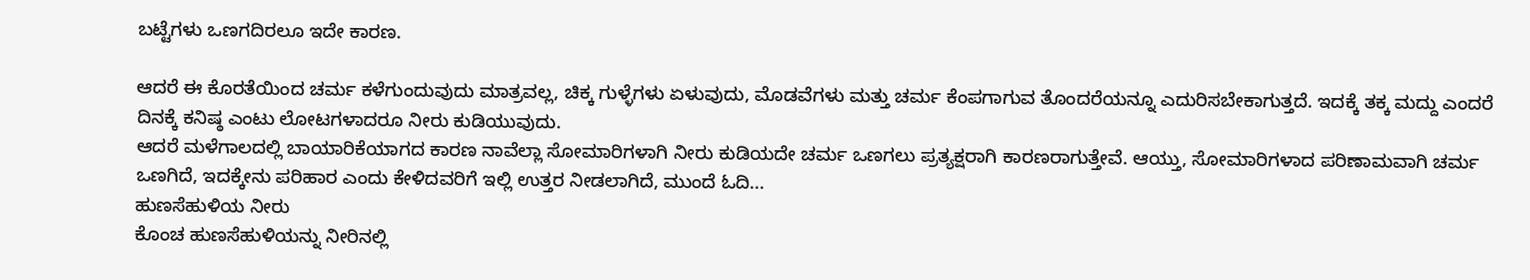ಬಟ್ಟೆಗಳು ಒಣಗದಿರಲೂ ಇದೇ ಕಾರಣ.

ಆದರೆ ಈ ಕೊರತೆಯಿಂದ ಚರ್ಮ ಕಳೆಗುಂದುವುದು ಮಾತ್ರವಲ್ಲ, ಚಿಕ್ಕ ಗುಳ್ಳೆಗಳು ಏಳುವುದು, ಮೊಡವೆಗಳು ಮತ್ತು ಚರ್ಮ ಕೆಂಪಗಾಗುವ ತೊಂದರೆಯನ್ನೂ ಎದುರಿಸಬೇಕಾಗುತ್ತದೆ. ಇದಕ್ಕೆ ತಕ್ಕ ಮದ್ದು ಎಂದರೆ ದಿನಕ್ಕೆ ಕನಿಷ್ಠ ಎಂಟು ಲೋಟಗಳಾದರೂ ನೀರು ಕುಡಿಯುವುದು.
ಆದರೆ ಮಳೆಗಾಲದಲ್ಲಿ ಬಾಯಾರಿಕೆಯಾಗದ ಕಾರಣ ನಾವೆಲ್ಲಾ ಸೋಮಾರಿಗಳಾಗಿ ನೀರು ಕುಡಿಯದೇ ಚರ್ಮ ಒಣಗಲು ಪ್ರತ್ಯಕ್ಷರಾಗಿ ಕಾರಣರಾಗುತ್ತೇವೆ. ಆಯ್ತು, ಸೋಮಾರಿಗಳಾದ ಪರಿಣಾಮವಾಗಿ ಚರ್ಮ ಒಣಗಿದೆ, ಇದಕ್ಕೇನು ಪರಿಹಾರ ಎಂದು ಕೇಳಿದವರಿಗೆ ಇಲ್ಲಿ ಉತ್ತರ ನೀಡಲಾಗಿದೆ, ಮುಂದೆ ಓದಿ...
ಹುಣಸೆಹುಳಿಯ ನೀರು
ಕೊಂಚ ಹುಣಸೆಹುಳಿಯನ್ನು ನೀರಿನಲ್ಲಿ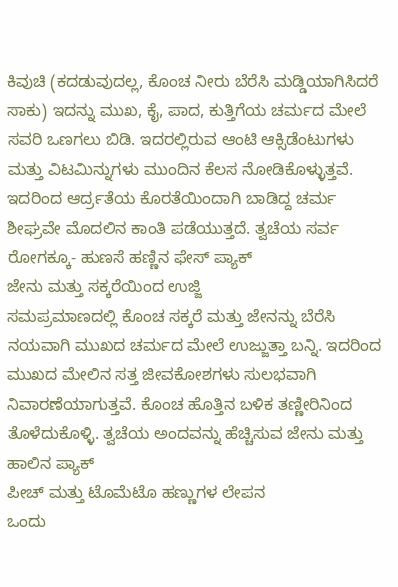ಕಿವುಚಿ (ಕದಡುವುದಲ್ಲ, ಕೊಂಚ ನೀರು ಬೆರೆಸಿ ಮಡ್ಡಿಯಾಗಿಸಿದರೆ ಸಾಕು) ಇದನ್ನು ಮುಖ, ಕೈ, ಪಾದ, ಕುತ್ತಿಗೆಯ ಚರ್ಮದ ಮೇಲೆ ಸವರಿ ಒಣಗಲು ಬಿಡಿ. ಇದರಲ್ಲಿರುವ ಆಂಟಿ ಆಕ್ಸಿಡೆಂಟುಗಳು ಮತ್ತು ವಿಟಮಿನ್ನುಗಳು ಮುಂದಿನ ಕೆಲಸ ನೋಡಿಕೊಳ್ಳುತ್ತವೆ. ಇದರಿಂದ ಆರ್ದ್ರತೆಯ ಕೊರತೆಯಿಂದಾಗಿ ಬಾಡಿದ್ದ ಚರ್ಮ ಶೀಘ್ರವೇ ಮೊದಲಿನ ಕಾಂತಿ ಪಡೆಯುತ್ತದೆ. ತ್ವಚೆಯ ಸರ್ವ ರೋಗಕ್ಕೂ- ಹುಣಸೆ ಹಣ್ಣಿನ ಫೇಸ್ ಪ್ಯಾಕ್
ಜೇನು ಮತ್ತು ಸಕ್ಕರೆಯಿಂದ ಉಜ್ಜಿ
ಸಮಪ್ರಮಾಣದಲ್ಲಿ ಕೊಂಚ ಸಕ್ಕರೆ ಮತ್ತು ಜೇನನ್ನು ಬೆರೆಸಿ ನಯವಾಗಿ ಮುಖದ ಚರ್ಮದ ಮೇಲೆ ಉಜ್ಜುತ್ತಾ ಬನ್ನಿ. ಇದರಿಂದ ಮುಖದ ಮೇಲಿನ ಸತ್ತ ಜೀವಕೋಶಗಳು ಸುಲಭವಾಗಿ ನಿವಾರಣೆಯಾಗುತ್ತವೆ. ಕೊಂಚ ಹೊತ್ತಿನ ಬಳಿಕ ತಣ್ಣೀರಿನಿಂದ ತೊಳೆದುಕೊಳ್ಳಿ. ತ್ವಚೆಯ ಅಂದವನ್ನು ಹೆಚ್ಚಿಸುವ ಜೇನು ಮತ್ತು ಹಾಲಿನ ಪ್ಯಾಕ್
ಪೀಚ್ ಮತ್ತು ಟೊಮೆಟೊ ಹಣ್ಣುಗಳ ಲೇಪನ
ಒಂದು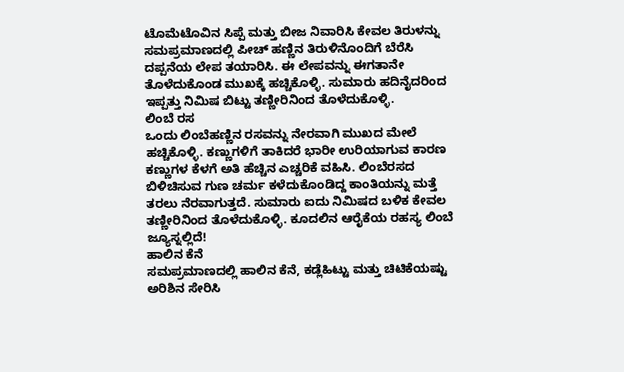ಟೊಮೆಟೊವಿನ ಸಿಪ್ಪೆ ಮತ್ತು ಬೀಜ ನಿವಾರಿಸಿ ಕೇವಲ ತಿರುಳನ್ನು ಸಮಪ್ರಮಾಣದಲ್ಲಿ ಪೀಚ್ ಹಣ್ಣಿನ ತಿರುಳಿನೊಂದಿಗೆ ಬೆರೆಸಿ ದಪ್ಪನೆಯ ಲೇಪ ತಯಾರಿಸಿ. ಈ ಲೇಪವನ್ನು ಈಗತಾನೇ ತೊಳೆದುಕೊಂಡ ಮುಖಕ್ಕೆ ಹಚ್ಚಿಕೊಳ್ಳಿ. ಸುಮಾರು ಹದಿನೈದರಿಂದ ಇಪ್ಪತ್ತು ನಿಮಿಷ ಬಿಟ್ಟು ತಣ್ಣೀರಿನಿಂದ ತೊಳೆದುಕೊಳ್ಳಿ.
ಲಿಂಬೆ ರಸ
ಒಂದು ಲಿಂಬೆಹಣ್ಣಿನ ರಸವನ್ನು ನೇರವಾಗಿ ಮುಖದ ಮೇಲೆ ಹಚ್ಚಿಕೊಳ್ಳಿ. ಕಣ್ಣುಗಳಿಗೆ ತಾಕಿದರೆ ಭಾರೀ ಉರಿಯಾಗುವ ಕಾರಣ ಕಣ್ಣುಗಳ ಕೆಳಗೆ ಅತಿ ಹೆಚ್ಚಿನ ಎಚ್ಚರಿಕೆ ವಹಿಸಿ. ಲಿಂಬೆರಸದ ಬಿಳಿಚಿಸುವ ಗುಣ ಚರ್ಮ ಕಳೆದುಕೊಂಡಿದ್ದ ಕಾಂತಿಯನ್ನು ಮತ್ತೆ ತರಲು ನೆರವಾಗುತ್ತದೆ. ಸುಮಾರು ಐದು ನಿಮಿಷದ ಬಳಿಕ ಕೇವಲ ತಣ್ಣೀರಿನಿಂದ ತೊಳೆದುಕೊಳ್ಳಿ. ಕೂದಲಿನ ಆರೈಕೆಯ ರಹಸ್ಯ ಲಿಂಬೆ ಜ್ಯೂಸ್ನಲ್ಲಿದೆ!
ಹಾಲಿನ ಕೆನೆ
ಸಮಪ್ರಮಾಣದಲ್ಲಿ ಹಾಲಿನ ಕೆನೆ, ಕಡ್ಲೆಹಿಟ್ಟು ಮತ್ತು ಚಿಟಿಕೆಯಷ್ಟು ಅರಿಶಿನ ಸೇರಿಸಿ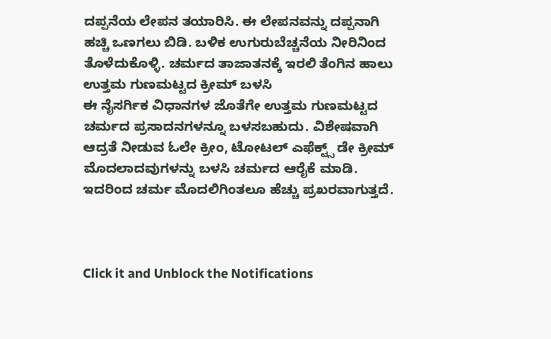ದಪ್ಪನೆಯ ಲೇಪನ ತಯಾರಿಸಿ. ಈ ಲೇಪನವನ್ನು ದಪ್ಪನಾಗಿ ಹಚ್ಚಿ ಒಣಗಲು ಬಿಡಿ. ಬಳಿಕ ಉಗುರುಬೆಚ್ಚನೆಯ ನೀರಿನಿಂದ ತೊಳೆದುಕೊಳ್ಳಿ. ಚರ್ಮದ ತಾಜಾತನಕ್ಕೆ ಇರಲಿ ತೆಂಗಿನ ಹಾಲು
ಉತ್ತಮ ಗುಣಮಟ್ಟದ ಕ್ರೀಮ್ ಬಳಸಿ
ಈ ನೈಸರ್ಗಿಕ ವಿಧಾನಗಳ ಜೊತೆಗೇ ಉತ್ತಮ ಗುಣಮಟ್ಟದ ಚರ್ಮದ ಪ್ರಸಾದನಗಳನ್ನೂ ಬಳಸಬಹುದು. ವಿಶೇಷವಾಗಿ ಆದ್ರತೆ ನೀಡುವ ಓಲೇ ಕ್ರೀಂ, ಟೋಟಲ್ ಎಫೆಕ್ಟ್ಸ್ ಡೇ ಕ್ರೀಮ್ ಮೊದಲಾದವುಗಳನ್ನು ಬಳಸಿ ಚರ್ಮದ ಆರೈಕೆ ಮಾಡಿ. ಇದರಿಂದ ಚರ್ಮ ಮೊದಲಿಗಿಂತಲೂ ಹೆಚ್ಚು ಪ್ರಖರವಾಗುತ್ತದೆ.



Click it and Unblock the Notifications